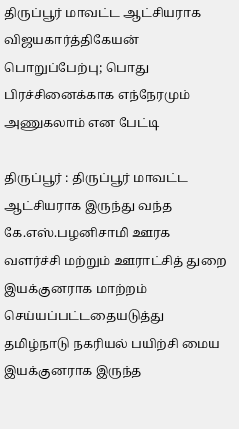திருப்பூர் மாவட்ட ஆட்சியராக விஜயகார்த்திகேயன் பொறுப்பேற்பு; பொது பிரச்சினைக்காக எந்நேரமும் அணுகலாம் என பேட்டி

திருப்பூர் : திருப்பூர் மாவட்ட ஆட்சியராக இருந்து வந்த கே.எஸ்.பழனிசாமி ஊரக வளர்ச்சி மற்றும் ஊராட்சித் துறை இயக்குனராக மாற்றம் செய்யப்பட்டதையடுத்து தமிழ்நாடு நகரியல் பயிற்சி மைய இயக்குனராக இருந்த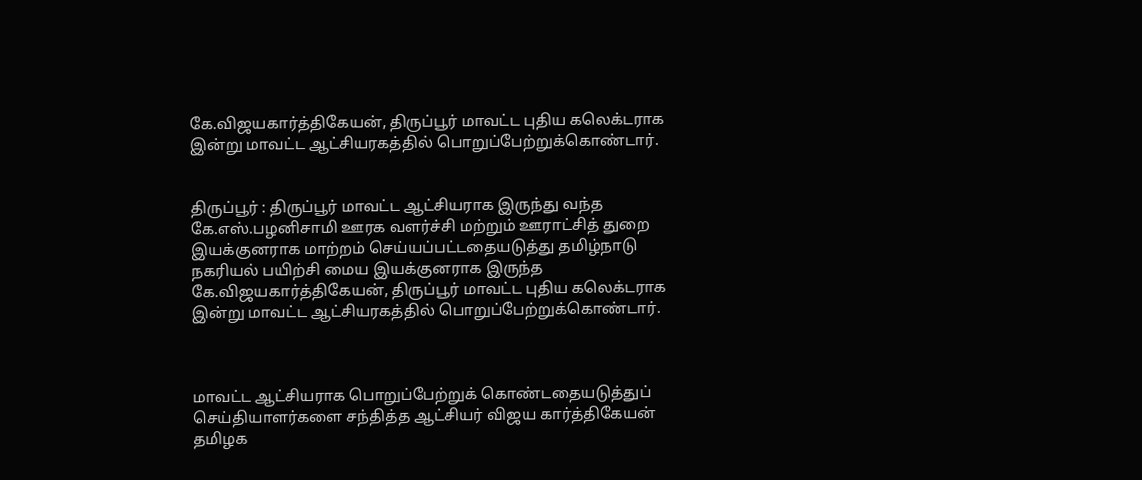கே.விஜயகார்த்திகேயன், திருப்பூர் மாவட்ட புதிய கலெக்டராக இன்று மாவட்ட ஆட்சியரகத்தில் பொறுப்பேற்றுக்கொண்டார்.


திருப்பூர் : திருப்பூர் மாவட்ட ஆட்சியராக இருந்து வந்த கே.எஸ்.பழனிசாமி ஊரக வளர்ச்சி மற்றும் ஊராட்சித் துறை இயக்குனராக மாற்றம் செய்யப்பட்டதையடுத்து தமிழ்நாடு நகரியல் பயிற்சி மைய இயக்குனராக இருந்த கே.விஜயகார்த்திகேயன், திருப்பூர் மாவட்ட புதிய கலெக்டராக இன்று மாவட்ட ஆட்சியரகத்தில் பொறுப்பேற்றுக்கொண்டார்.



மாவட்ட ஆட்சியராக பொறுப்பேற்றுக் கொண்டதையடுத்துப் செய்தியாளர்களை சந்தித்த ஆட்சியர் விஜய கார்த்திகேயன் தமிழக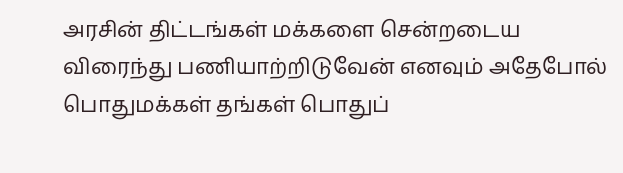அரசின் திட்டங்கள் மக்களை சென்றடைய விரைந்து பணியாற்றிடுவேன் எனவும் அதேபோல் பொதுமக்கள் தங்கள் பொதுப்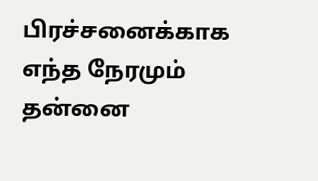பிரச்சனைக்காக எந்த நேரமும் தன்னை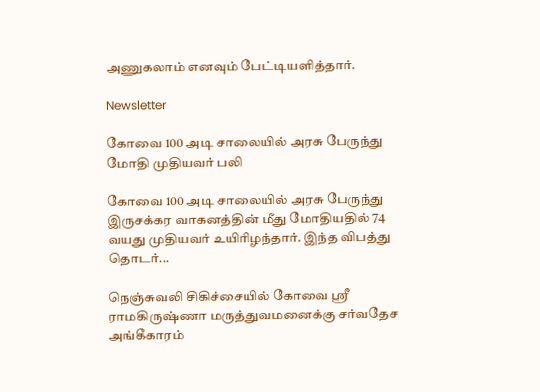அணுகலாம் எனவும் பேட்டியளித்தார்.

Newsletter

கோவை 100 அடி சாலையில் அரசு பேருந்து மோதி முதியவர் பலி

கோவை 100 அடி சாலையில் அரசு பேருந்து இருசக்கர வாகனத்தின் மீது மோதியதில் 74 வயது முதியவர் உயிரிழந்தார். இந்த விபத்து தொடர்...

நெஞ்சுவலி சிகிச்சையில் கோவை ஸ்ரீ ராமகிருஷ்ணா மருத்துவமனைக்கு சர்வதேச அங்கீகாரம்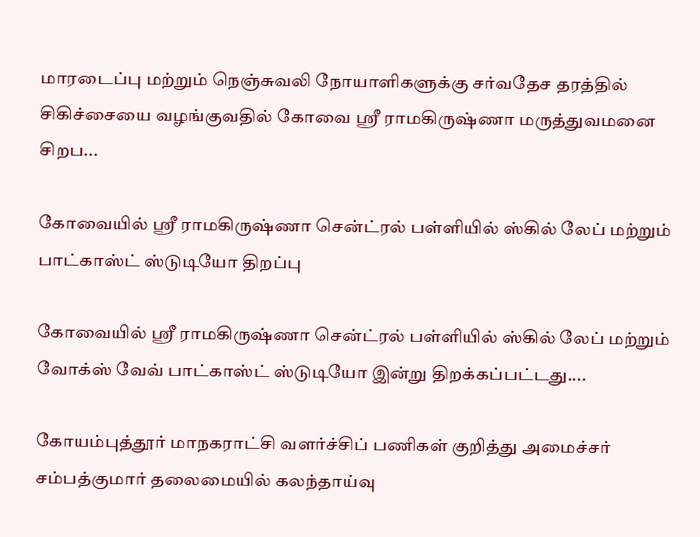மாரடைப்பு மற்றும் நெஞ்சுவலி நோயாளிகளுக்கு சர்வதேச தரத்தில் சிகிச்சையை வழங்குவதில் கோவை ஸ்ரீ ராமகிருஷ்ணா மருத்துவமனை சிறப...

கோவையில் ஸ்ரீ ராமகிருஷ்ணா சென்ட்ரல் பள்ளியில் ஸ்கில் லேப் மற்றும் பாட்காஸ்ட் ஸ்டுடியோ திறப்பு

கோவையில் ஸ்ரீ ராமகிருஷ்ணா சென்ட்ரல் பள்ளியில் ஸ்கில் லேப் மற்றும் வோக்ஸ் வேவ் பாட்காஸ்ட் ஸ்டுடியோ இன்று திறக்கப்பட்டது....

கோயம்புத்தூர் மாநகராட்சி வளர்ச்சிப் பணிகள் குறித்து அமைச்சர் சம்பத்குமார் தலைமையில் கலந்தாய்வு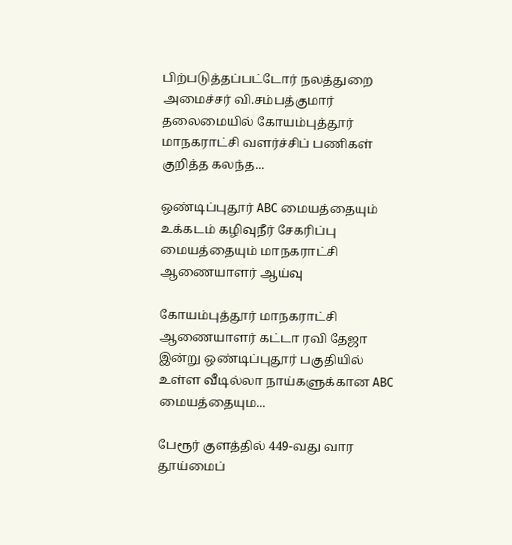பிற்படுத்தப்பட்டோர் நலத்துறை அமைச்சர் வி.சம்பத்குமார் தலைமையில் கோயம்புத்தூர் மாநகராட்சி வளர்ச்சிப் பணிகள் குறித்த கலந்த...

ஒண்டிப்புதூர் ABC மையத்தையும் உக்கடம் கழிவுநீர் சேகரிப்பு மையத்தையும் மாநகராட்சி ஆணையாளர் ஆய்வு

கோயம்புத்தூர் மாநகராட்சி ஆணையாளர் கட்டா ரவி தேஜா இன்று ஒண்டிப்புதூர் பகுதியில் உள்ள வீடில்லா நாய்களுக்கான ABC மையத்தையும...

பேரூர் குளத்தில் 449-வது வார தூய்மைப்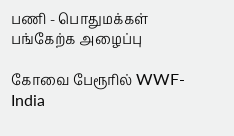பணி - பொதுமக்கள் பங்கேற்க அழைப்பு

கோவை பேரூரில் WWF-India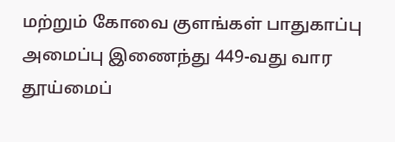மற்றும் கோவை குளங்கள் பாதுகாப்பு அமைப்பு இணைந்து 449-வது வார தூய்மைப்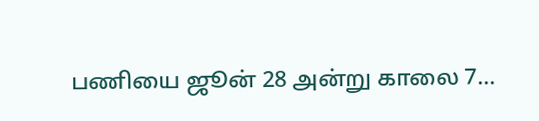பணியை ஜூன் 28 அன்று காலை 7...